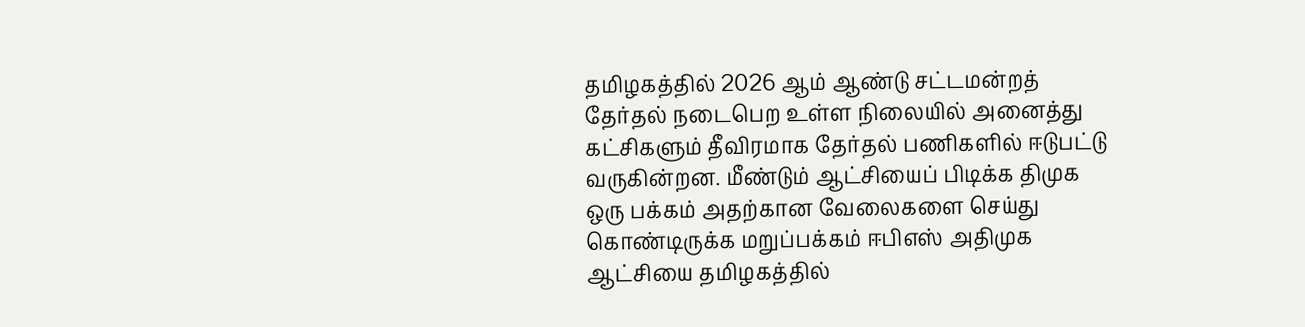தமிழகத்தில் 2026 ஆம் ஆண்டு சட்டமன்றத் தேர்தல் நடைபெற உள்ள நிலையில் அனைத்து கட்சிகளும் தீவிரமாக தேர்தல் பணிகளில் ஈடுபட்டு வருகின்றன. மீண்டும் ஆட்சியைப் பிடிக்க திமுக ஒரு பக்கம் அதற்கான வேலைகளை செய்து கொண்டிருக்க மறுப்பக்கம் ஈபிஎஸ் அதிமுக ஆட்சியை தமிழகத்தில்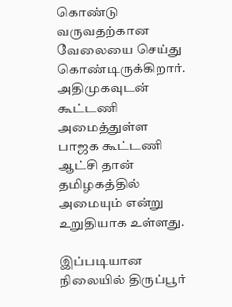கொண்டு வருவதற்கான வேலையை செய்து கொண்டிருக்கிறார். அதிமுகவுடன் கூட்டணி அமைத்துள்ள பாஜக கூட்டணி ஆட்சி தான் தமிழகத்தில் அமையும் என்று உறுதியாக உள்ளது.

இப்படியான நிலையில் திருப்பூர்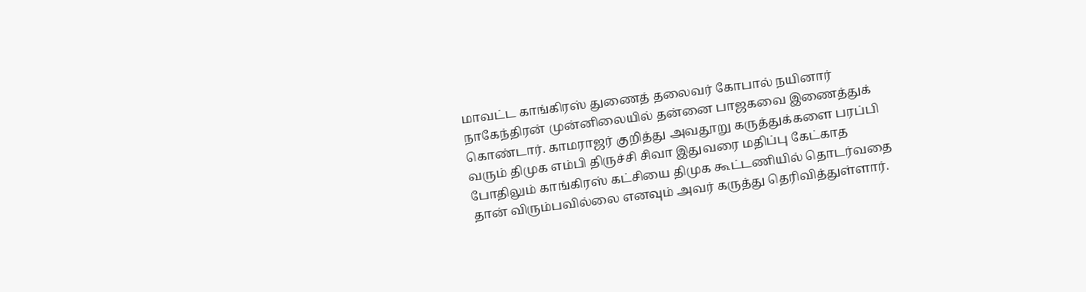மாவட்ட காங்கிரஸ் துணைத் தலைவர் கோபால் நயினார் நாகேந்திரன் முன்னிலையில் தன்னை பாஜகவை இணைத்துக் கொண்டார். காமராஜர் குறித்து அவதூறு கருத்துக்களை பரப்பி வரும் திமுக எம்பி திருச்சி சிவா இதுவரை மதிப்பு கேட்காத போதிலும் காங்கிரஸ் கட்சியை திமுக கூட்டணியில் தொடர்வதை தான் விரும்பவில்லை எனவும் அவர் கருத்து தெரிவித்துள்ளார்.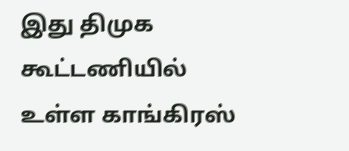இது திமுக கூட்டணியில் உள்ள காங்கிரஸ்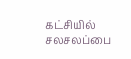கட்சியில் சலசலப்பை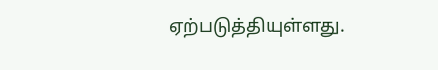ஏற்படுத்தியுள்ளது.